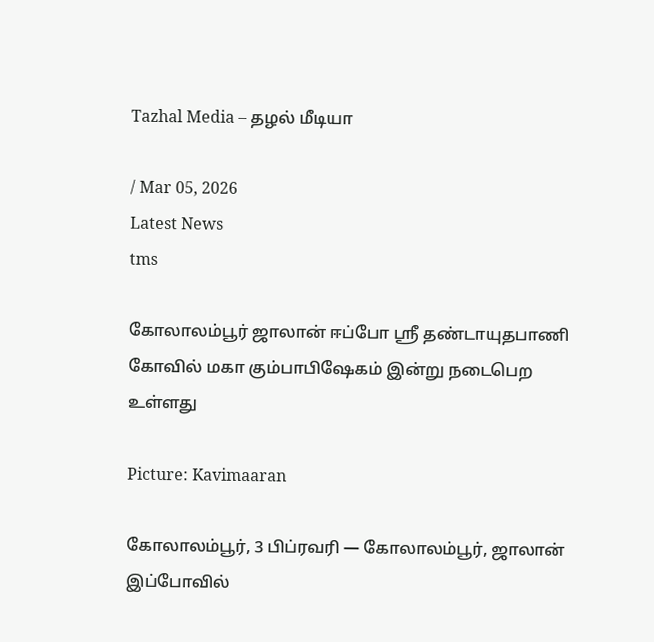Tazhal Media – தழல் மீடியா

/ Mar 05, 2026
Latest News
tms

கோலாலம்பூர் ஜாலான் ஈப்போ ஸ்ரீ தண்டாயுதபாணி கோவில் மகா கும்பாபிஷேகம் இன்று நடைபெற உள்ளது

Picture: Kavimaaran

கோலாலம்பூர், 3 பிப்ரவரி — கோலாலம்பூர், ஜாலான் இப்போவில்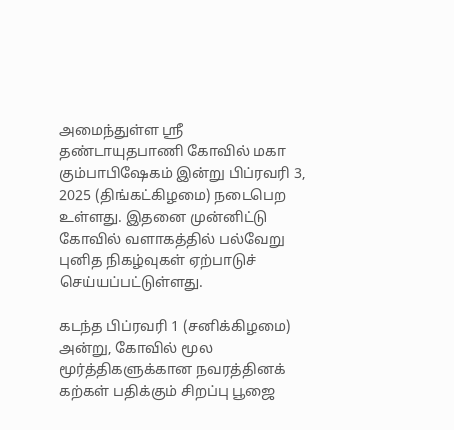அமைந்துள்ள ஸ்ரீ தண்டாயுதபாணி கோவில் மகா கும்பாபிஷேகம் இன்று பிப்ரவரி 3, 2025 (திங்கட்கிழமை) நடைபெற உள்ளது. இதனை முன்னிட்டு கோவில் வளாகத்தில் பல்வேறு புனித நிகழ்வுகள் ஏற்பாடுச் செய்யப்பட்டுள்ளது.

கடந்த பிப்ரவரி 1 (சனிக்கிழமை) அன்று, கோவில் மூல மூர்த்திகளுக்கான நவரத்தினக் கற்கள் பதிக்கும் சிறப்பு பூஜை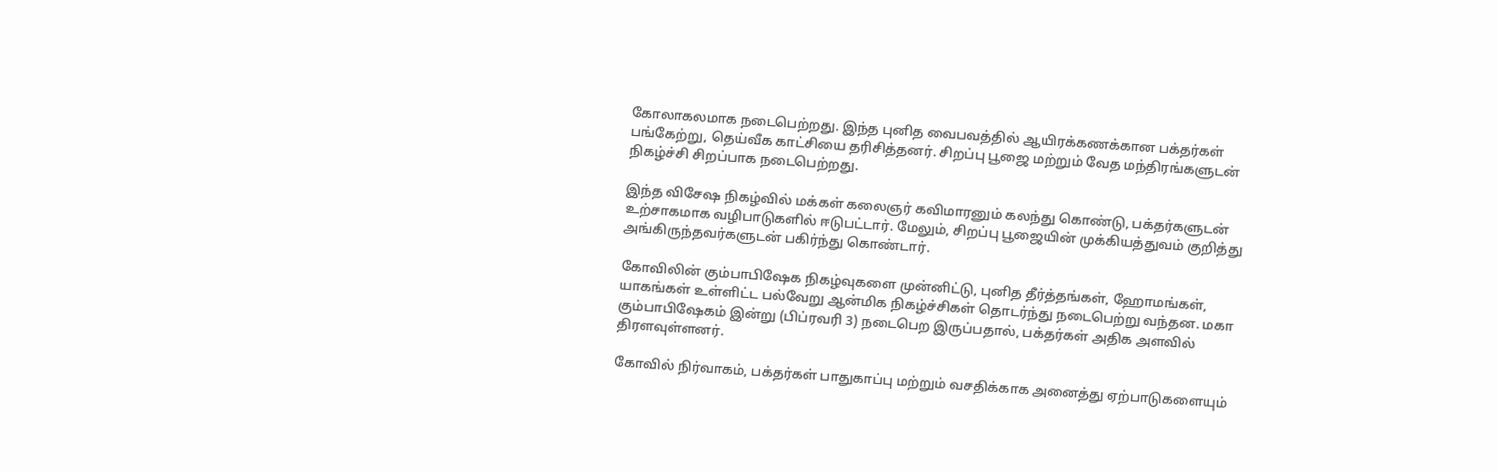கோலாகலமாக நடைபெற்றது. இந்த புனித வைபவத்தில் ஆயிரக்கணக்கான பக்தர்கள் பங்கேற்று, தெய்வீக காட்சியை தரிசித்தனர். சிறப்பு பூஜை மற்றும் வேத மந்திரங்களுடன் நிகழ்ச்சி சிறப்பாக நடைபெற்றது.

இந்த விசேஷ நிகழ்வில் மக்கள் கலைஞர் கவிமாரனும் கலந்து கொண்டு, பக்தர்களுடன் உற்சாகமாக வழிபாடுகளில் ஈடுபட்டார். மேலும், சிறப்பு பூஜையின் முக்கியத்துவம் குறித்து அங்கிருந்தவர்களுடன் பகிர்ந்து கொண்டார்.

கோவிலின் கும்பாபிஷேக நிகழ்வுகளை முன்னிட்டு, புனித தீர்த்தங்கள், ஹோமங்கள், யாகங்கள் உள்ளிட்ட பல்வேறு ஆன்மிக நிகழ்ச்சிகள் தொடர்ந்து நடைபெற்று வந்தன. மகா கும்பாபிஷேகம் இன்று (பிப்ரவரி 3) நடைபெற இருப்பதால், பக்தர்கள் அதிக அளவில் திரளவுள்ளனர்.

கோவில் நிர்வாகம், பக்தர்கள் பாதுகாப்பு மற்றும் வசதிக்காக அனைத்து ஏற்பாடுகளையும்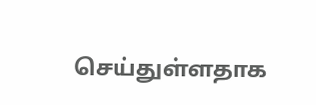செய்துள்ளதாக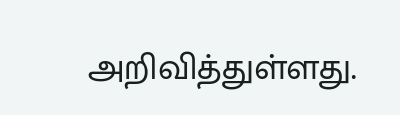அறிவித்துள்ளது.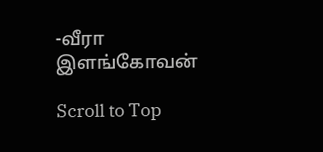-வீரா இளங்கோவன்

Scroll to Top